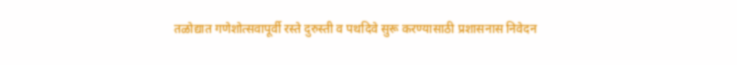तळोद्यात गणेशोत्सवापूर्वी रस्ते दुरुस्ती व पथदिवे सुरू करण्यासाठी प्रशासनास निवेदन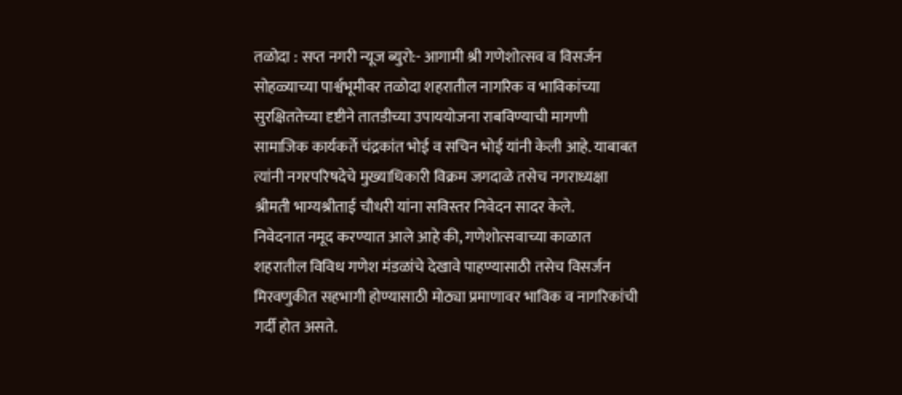तळोदा : सप्त नगरी न्यूज ब्युरो:- आगामी श्री गणेशोत्सव व विसर्जन सोहळ्याच्या पार्श्वभूमीवर तळोदा शहरातील नागरिक व भाविकांच्या सुरक्षिततेच्या दृष्टीने तातडीच्या उपाययोजना राबविण्याची मागणी सामाजिक कार्यकर्ते चंद्रकांत भोई व सचिन भोई यांनी केली आहे. याबाबत त्यांनी नगरपरिषदेचे मुख्याधिकारी विक्रम जगदाळे तसेच नगराध्यक्षा श्रीमती भाग्यश्रीताई चौधरी यांना सविस्तर निवेदन सादर केले.
निवेदनात नमूद करण्यात आले आहे की, गणेशोत्सवाच्या काळात शहरातील विविध गणेश मंडळांचे देखावे पाहण्यासाठी तसेच विसर्जन मिरवणुकीत सहभागी होण्यासाठी मोठ्या प्रमाणावर भाविक व नागरिकांची गर्दी होत असते.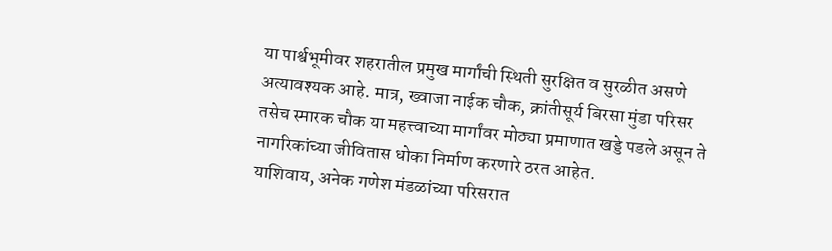या पार्श्वभूमीवर शहरातील प्रमुख मार्गांची स्थिती सुरक्षित व सुरळीत असणे अत्यावश्यक आहे. मात्र, ख्वाजा नाईक चौक, क्रांतीसूर्य बिरसा मुंडा परिसर तसेच स्मारक चौक या महत्त्वाच्या मार्गांवर मोठ्या प्रमाणात खड्डे पडले असून ते नागरिकांच्या जीवितास धोका निर्माण करणारे ठरत आहेत.
याशिवाय, अनेक गणेश मंडळांच्या परिसरात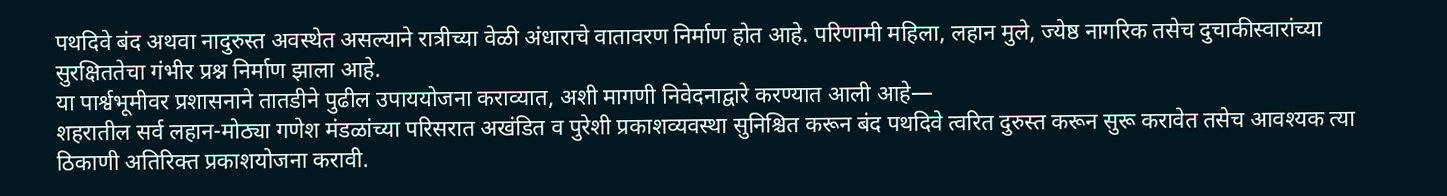पथदिवे बंद अथवा नादुरुस्त अवस्थेत असल्याने रात्रीच्या वेळी अंधाराचे वातावरण निर्माण होत आहे. परिणामी महिला, लहान मुले, ज्येष्ठ नागरिक तसेच दुचाकीस्वारांच्या सुरक्षिततेचा गंभीर प्रश्न निर्माण झाला आहे.
या पार्श्वभूमीवर प्रशासनाने तातडीने पुढील उपाययोजना कराव्यात, अशी मागणी निवेदनाद्वारे करण्यात आली आहे—
शहरातील सर्व लहान-मोठ्या गणेश मंडळांच्या परिसरात अखंडित व पुरेशी प्रकाशव्यवस्था सुनिश्चित करून बंद पथदिवे त्वरित दुरुस्त करून सुरू करावेत तसेच आवश्यक त्या ठिकाणी अतिरिक्त प्रकाशयोजना करावी.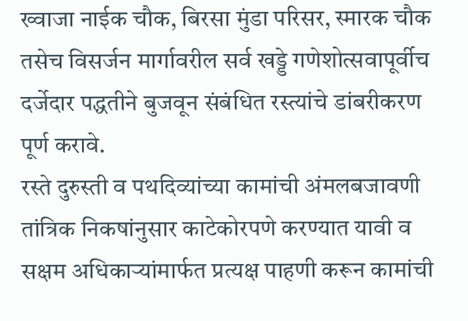ख्वाजा नाईक चौक, बिरसा मुंडा परिसर, स्मारक चौक तसेच विसर्जन मार्गावरील सर्व खड्डे गणेशोत्सवापूर्वीच दर्जेदार पद्धतीने बुजवून संबंधित रस्त्यांचे डांबरीकरण पूर्ण करावे.
रस्ते दुरुस्ती व पथदिव्यांच्या कामांची अंमलबजावणी तांत्रिक निकषांनुसार काटेकोरपणे करण्यात यावी व सक्षम अधिकाऱ्यांमार्फत प्रत्यक्ष पाहणी करून कामांची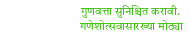गुणवत्ता सुनिश्चित करावी.
गणेशोत्सवासारख्या मोठ्या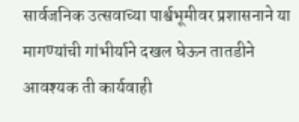सार्वजनिक उत्सवाच्या पार्श्वभूमीवर प्रशासनाने या मागण्यांची गांभीर्याने दखल घेऊन तातडीने आवश्यक ती कार्यवाही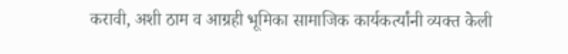करावी, अशी ठाम व आग्रही भूमिका सामाजिक कार्यकर्त्यांनी व्यक्त केली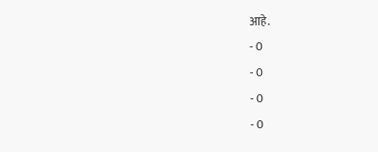आहे.
- 0
- 0
- 0
- 0